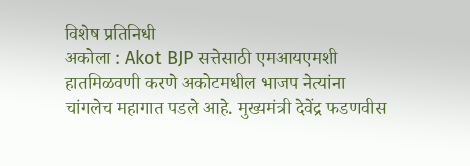विशेष प्रतिनिधी
अकोला : Akot BJP सत्तेसाठी एमआयएमशी हातमिळवणी करणे अकोटमधील भाजप नेत्यांना चांगलेच महागात पडले आहे. मुख्यमंत्री देवेंद्र फडणवीस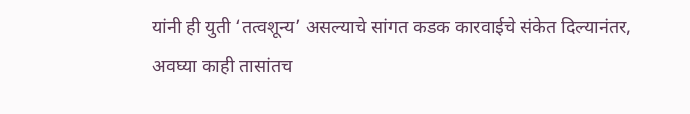यांनी ही युती ‘तत्वशून्य’ असल्याचे सांगत कडक कारवाईचे संकेत दिल्यानंतर, अवघ्या काही तासांतच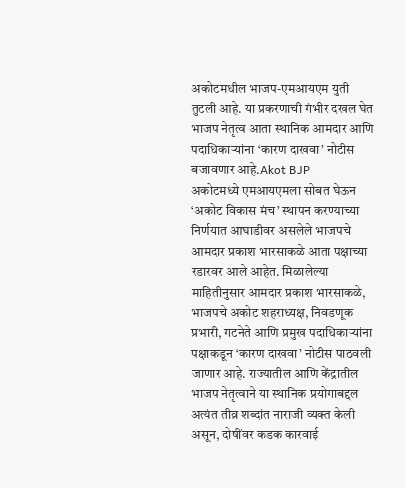अकोटमधील भाजप-एमआयएम युती तुटली आहे. या प्रकरणाची गंभीर दखल घेत भाजप नेतृत्व आता स्थानिक आमदार आणि पदाधिकाऱ्यांना ‘कारण दाखवा’ नोटीस बजावणार आहे.Akot BJP
अकोटमध्ये एमआयएमला सोबत घेऊन ‘अकोट विकास मंच’ स्थापन करण्याच्या निर्णयात आघाडीवर असलेले भाजपचे आमदार प्रकाश भारसाकळे आता पक्षाच्या रडारवर आले आहेत. मिळालेल्या माहितीनुसार आमदार प्रकाश भारसाकळे, भाजपचे अकोट शहराध्यक्ष, निवडणूक प्रभारी, गटनेते आणि प्रमुख पदाधिकाऱ्यांना पक्षाकडून ‘कारण दाखवा’ नोटीस पाठवली जाणार आहे. राज्यातील आणि केंद्रातील भाजप नेतृत्वाने या स्थानिक प्रयोगाबद्दल अत्यंत तीव्र शब्दांत नाराजी व्यक्त केली असून, दोषींवर कडक कारवाई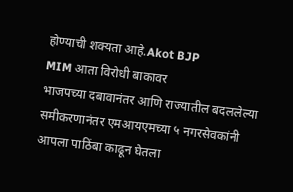होण्याची शक्यता आहे.Akot BJP
MIM आता विरोधी बाकावर
भाजपच्या दबावानंतर आणि राज्यातील बदललेल्या समीकरणानंतर एमआयएमच्या ५ नगरसेवकांनी आपला पाठिंबा काढून घेतला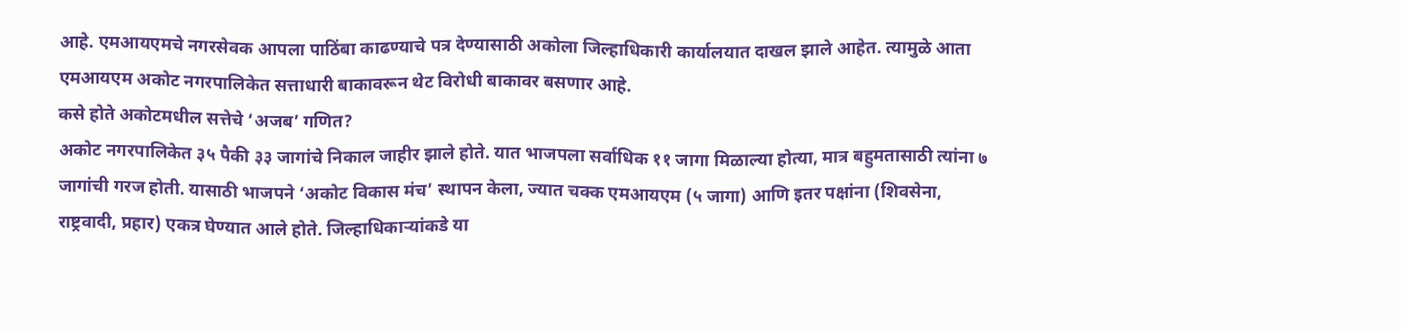आहे. एमआयएमचे नगरसेवक आपला पाठिंबा काढण्याचे पत्र देण्यासाठी अकोला जिल्हाधिकारी कार्यालयात दाखल झाले आहेत. त्यामुळे आता एमआयएम अकोट नगरपालिकेत सत्ताधारी बाकावरून थेट विरोधी बाकावर बसणार आहे.
कसे होते अकोटमधील सत्तेचे ‘अजब’ गणित?
अकोट नगरपालिकेत ३५ पैकी ३३ जागांचे निकाल जाहीर झाले होते. यात भाजपला सर्वाधिक ११ जागा मिळाल्या होत्या, मात्र बहुमतासाठी त्यांना ७ जागांची गरज होती. यासाठी भाजपने ‘अकोट विकास मंच’ स्थापन केला, ज्यात चक्क एमआयएम (५ जागा) आणि इतर पक्षांना (शिवसेना, राष्ट्रवादी, प्रहार) एकत्र घेण्यात आले होते. जिल्हाधिकाऱ्यांकडे या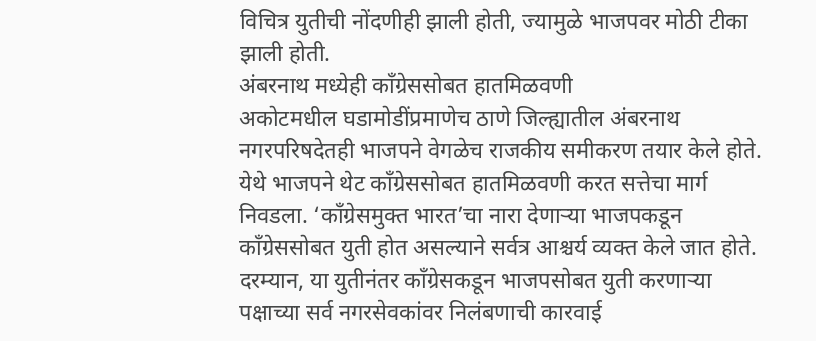विचित्र युतीची नोंदणीही झाली होती, ज्यामुळे भाजपवर मोठी टीका झाली होती.
अंबरनाथ मध्येही काँग्रेससोबत हातमिळवणी
अकोटमधील घडामोडींप्रमाणेच ठाणे जिल्ह्यातील अंबरनाथ नगरपरिषदेतही भाजपने वेगळेच राजकीय समीकरण तयार केले होते. येथे भाजपने थेट काँग्रेससोबत हातमिळवणी करत सत्तेचा मार्ग निवडला. ‘काँग्रेसमुक्त भारत’चा नारा देणाऱ्या भाजपकडून काँग्रेससोबत युती होत असल्याने सर्वत्र आश्चर्य व्यक्त केले जात होते. दरम्यान, या युतीनंतर काँग्रेसकडून भाजपसोबत युती करणाऱ्या पक्षाच्या सर्व नगरसेवकांवर निलंबणाची कारवाई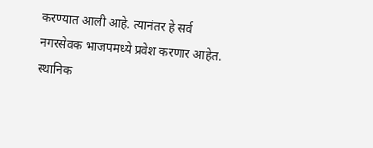करण्यात आली आहे. त्यानंतर हे सर्व नगरसेवक भाजपमध्ये प्रवेश करणार आहेत.
स्थानिक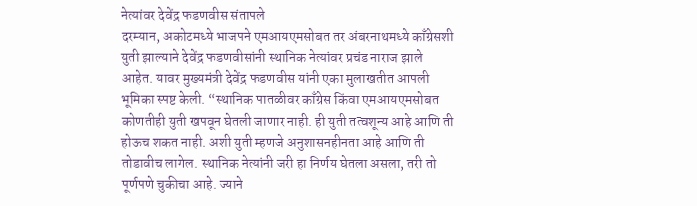नेत्यांवर देवेंद्र फडणवीस संतापले
दरम्यान, अकोटमध्ये भाजपने एमआयएमसोबत तर अंबरनाथमध्ये काँग्रेसशी युती झाल्याने देवेंद्र फडणवीसांनी स्थानिक नेत्यांवर प्रचंड नाराज झाले आहेत. यावर मुख्यमंत्री देवेंद्र फडणवीस यांनी एका मुलाखतीत आपली भूमिका स्पष्ट केली. “स्थानिक पातळीवर काँग्रेस किंवा एमआयएमसोबत कोणतीही युती खपवून घेतली जाणार नाही. ही युती तत्वशून्य आहे आणि ती होऊच शकत नाही. अशी युती म्हणजे अनुशासनहीनता आहे आणि ती तोडावीच लागेल. स्थानिक नेत्यांनी जरी हा निर्णय घेतला असला, तरी तो पूर्णपणे चुकीचा आहे. ज्याने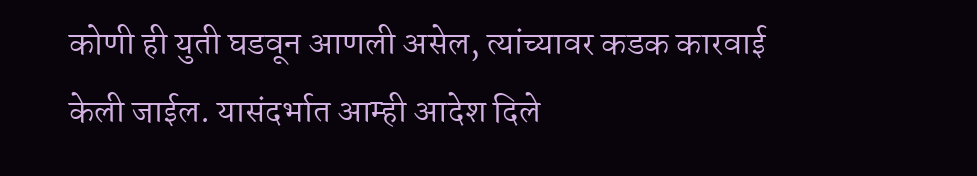कोणी ही युती घडवून आणली असेल, त्यांच्यावर कडक कारवाई केली जाईल. यासंदर्भात आम्ही आदेश दिले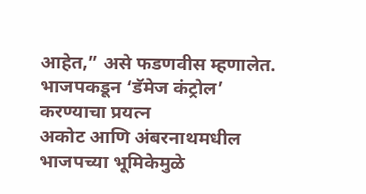आहेत,” असे फडणवीस म्हणालेत.
भाजपकडून ‘डॅमेज कंट्रोल’ करण्याचा प्रयत्न
अकोट आणि अंबरनाथमधील भाजपच्या भूमिकेमुळे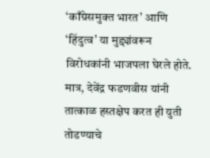‘काँग्रेसमुक्त भारत’ आणि ‘हिंदुत्व’ या मुद्द्यांवरून विरोधकांनी भाजपला घेरले होते. मात्र, देवेंद्र फडणवीस यांनी तात्काळ हस्तक्षेप करत ही युती तोडण्याचे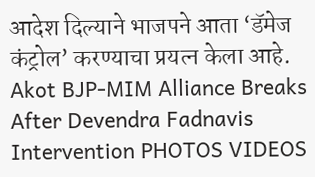आदेश दिल्याने भाजपने आता ‘डॅमेज कंट्रोल’ करण्याचा प्रयत्न केला आहे.
Akot BJP-MIM Alliance Breaks After Devendra Fadnavis Intervention PHOTOS VIDEOS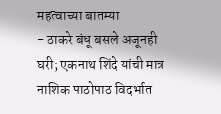महत्वाच्या बातम्या
- ठाकरे बंधू बसले अजूनही घरी; एकनाथ शिंदे यांची मात्र नाशिक पाठोपाठ विदर्भात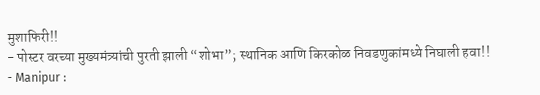मुशाफिरी!!
- पोस्टर वरच्या मुख्यमंत्र्यांची पुरती झाली “शोभा”; स्थानिक आणि किरकोळ निवडणुकांमध्ये निघाली हवा!!
- Manipur :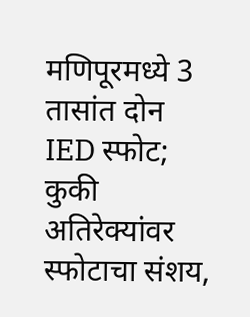मणिपूरमध्ये 3 तासांत दोन IED स्फोट; कुकी अतिरेक्यांवर स्फोटाचा संशय,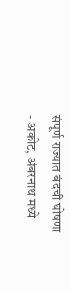संपूर्ण राज्यात बंदची घोषणा
- अकोट, अंबरनाथ मध्ये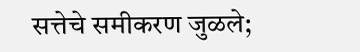सत्तेचे समीकरण जुळले;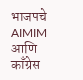भाजपचे AIMIM आणि काँग्रेस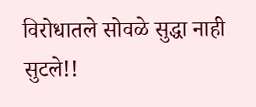विरोधातले सोवळे सुद्धा नाही सुटले!!